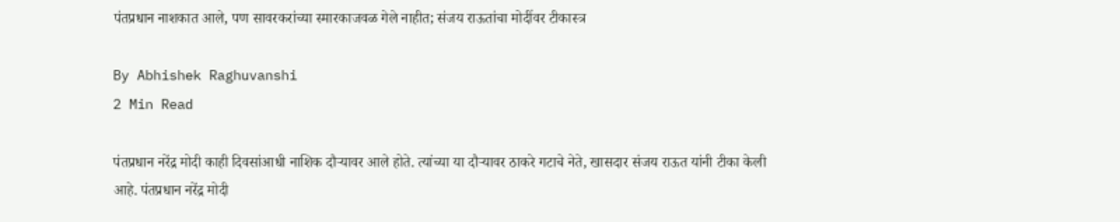पंतप्रधान नाशकात आले, पण सावरकरांच्या स्मारकाजवळ गेले नाहीत; संजय राऊतांचा मोदींवर टीकास्त्र

By Abhishek Raghuvanshi
2 Min Read

पंतप्रधान नरेंद्र मोदी काही दिवसांआधी नाशिक दौऱ्यावर आले होते. त्यांच्या या दौऱ्यावर ठाकरे गटाचे नेते, खासदार संजय राऊत यांनी टीका केली आहे. पंतप्रधान नरेंद्र मोदी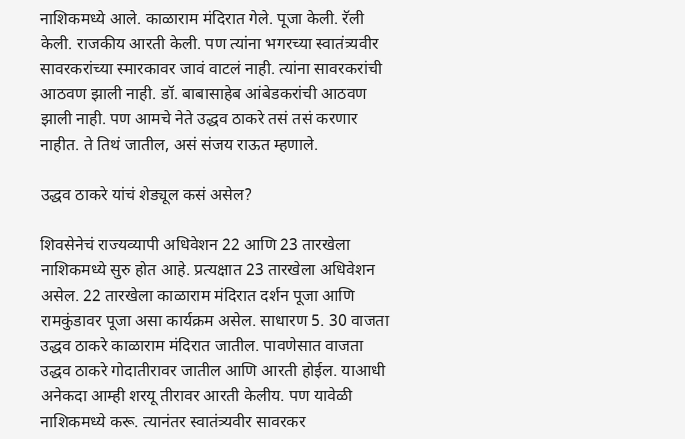नाशिकमध्ये आले. काळाराम मंदिरात गेले. पूजा केली. रॅली केली. राजकीय आरती केली. पण त्यांना भगरच्या स्वातंत्र्यवीर सावरकरांच्या स्मारकावर जावं वाटलं नाही. त्यांना सावरकरांची आठवण झाली नाही. डॉ. बाबासाहेब आंबेडकरांची आठवण झाली नाही. पण आमचे नेते उद्धव ठाकरे तसं तसं करणार नाहीत. ते तिथं जातील, असं संजय राऊत म्हणाले.

उद्धव ठाकरे यांचं शेड्यूल कसं असेल?

शिवसेनेचं राज्यव्यापी अधिवेशन 22 आणि 23 तारखेला नाशिकमध्ये सुरु होत आहे. प्रत्यक्षात 23 तारखेला अधिवेशन असेल. 22 तारखेला काळाराम मंदिरात दर्शन पूजा आणि रामकुंडावर पूजा असा कार्यक्रम असेल. साधारण 5. 30 वाजता उद्धव ठाकरे काळाराम मंदिरात जातील. पावणेसात वाजता उद्धव ठाकरे गोदातीरावर जातील आणि आरती होईल. याआधी अनेकदा आम्ही शरयू तीरावर आरती केलीय. पण यावेळी नाशिकमध्ये करू. त्यानंतर स्वातंत्र्यवीर सावरकर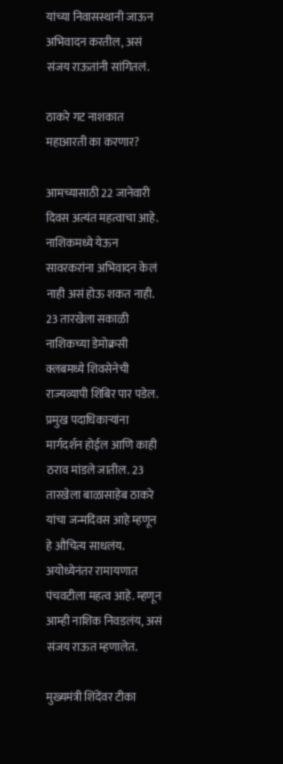यांच्या निवासस्थानी जाऊन अभिवादन करतील, असं संजय राऊतांनी सांगितलं.

ठाकरे गट नाशकात महाआरती का करणार?

आमच्यासाठी 22 जानेवारी दिवस अत्यंत महत्वाचा आहे. नाशिकमध्ये येऊन सावरकरांना अभिवादन केलं नाही असं होऊ शकत नाही. 23 तारखेला सकाळी नाशिकच्या डेमोक्रसी क्लबमध्ये शिवसेनेची राज्यव्यापी शिबिर पार पडेल. प्रमुख पदाधिकाऱ्यांना मार्गदर्शन होईल आणि काही ठराव मांडले जातील. 23 तारखेला बाळासाहेब ठाकरे यांचा जन्मदिवस आहे म्हणून हे औचित्य साधलंय. अयोध्येनंतर रामायणात पंचवटीला महत्व आहे. म्हणून आम्ही नाशिक निवडलंय, असं संजय राऊत म्हणालेत.

मुख्यमंत्री शिंदेंवर टीका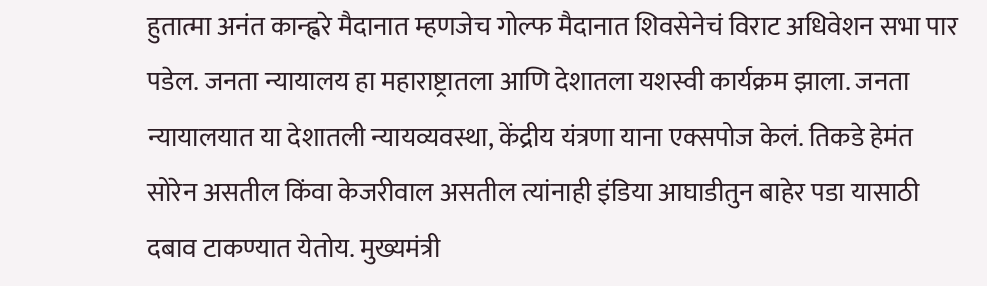हुतात्मा अनंत कान्ह्वरे मैदानात म्हणजेच गोल्फ मैदानात शिवसेनेचं विराट अधिवेशन सभा पार पडेल. जनता न्यायालय हा महाराष्ट्रातला आणि देशातला यशस्वी कार्यक्रम झाला. जनता न्यायालयात या देशातली न्यायव्यवस्था, केंद्रीय यंत्रणा याना एक्सपोज केलं. तिकडे हेमंत सोरेन असतील किंवा केजरीवाल असतील त्यांनाही इंडिया आघाडीतुन बाहेर पडा यासाठी दबाव टाकण्यात येतोय. मुख्यमंत्री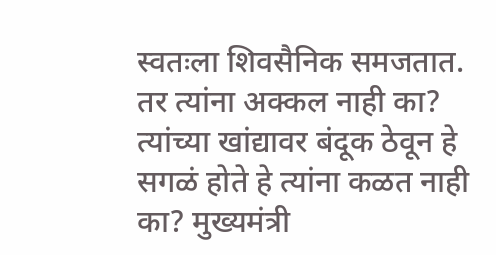स्वतःला शिवसैनिक समजतात. तर त्यांना अक्कल नाही का? त्यांच्या खांद्यावर बंदूक ठेवून हे सगळं होते हे त्यांना कळत नाही का? मुख्यमंत्री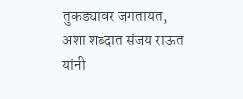तुकड्यावर जगतायत, अशा शब्दात संजय राऊत यांनी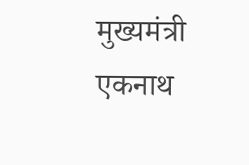मुख्यमंत्री एकनाथ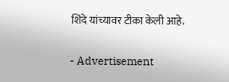शिंदे यांच्यावर टीका केली आहे.

- Advertisement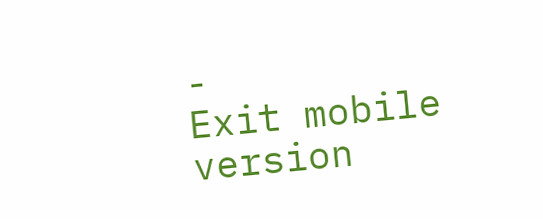-
Exit mobile version